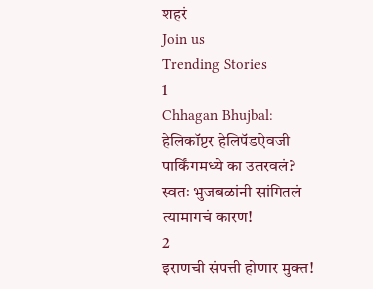शहरं
Join us
Trending Stories
1
Chhagan Bhujbal: हेलिकॉप्टर हेलिपॅडऐवजी पार्किंगमध्ये का उतरवलं? स्वतः भुजबळांनी सांगितलं त्यामागचं कारण!
2
इराणची संपत्ती होणार मुक्त!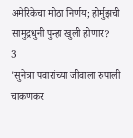अमेरिकेचा मोठा निर्णय; होर्मुझची सामुद्रधुनी पुन्हा खुली होणार?
3
'सुनेत्रा पवारांच्या जीवाला रुपाली चाकणकर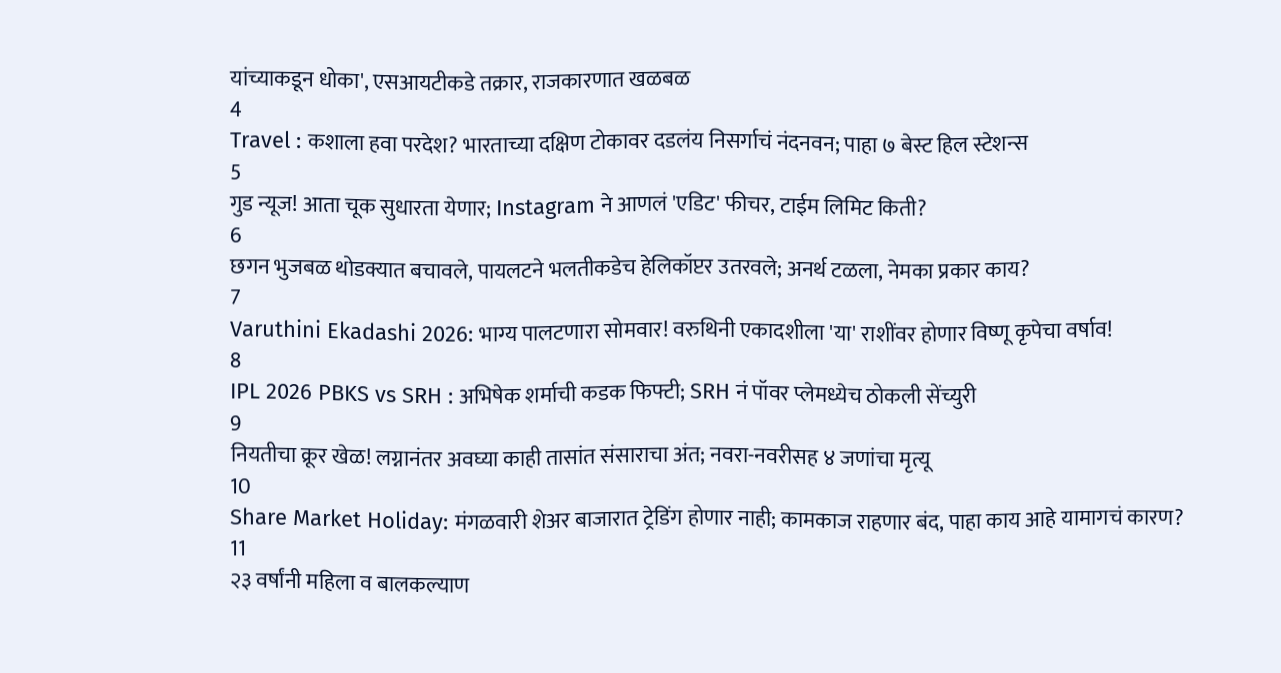यांच्याकडून धोका', एसआयटीकडे तक्रार, राजकारणात खळबळ
4
Travel : कशाला हवा परदेश? भारताच्या दक्षिण टोकावर दडलंय निसर्गाचं नंदनवन; पाहा ७ बेस्ट हिल स्टेशन्स
5
गुड न्यूज! आता चूक सुधारता येणार; Instagram ने आणलं 'एडिट' फीचर, टाईम लिमिट किती?
6
छगन भुजबळ थोडक्यात बचावले, पायलटने भलतीकडेच हेलिकॉप्टर उतरवले; अनर्थ टळला, नेमका प्रकार काय?
7
Varuthini Ekadashi 2026: भाग्य पालटणारा सोमवार! वरुथिनी एकादशीला 'या' राशींवर होणार विष्णू कृपेचा वर्षाव!
8
IPL 2026 PBKS vs SRH : अभिषेक शर्माची कडक फिफ्टी; SRH नं पॉवर प्लेमध्येच ठोकली सेंच्युरी
9
नियतीचा क्रूर खेळ! लग्नानंतर अवघ्या काही तासांत संसाराचा अंत; नवरा-नवरीसह ४ जणांचा मृत्यू
10
Share Market Holiday: मंगळवारी शेअर बाजारात ट्रेडिंग होणार नाही; कामकाज राहणार बंद, पाहा काय आहे यामागचं कारण?
11
२३ वर्षांनी महिला व बालकल्याण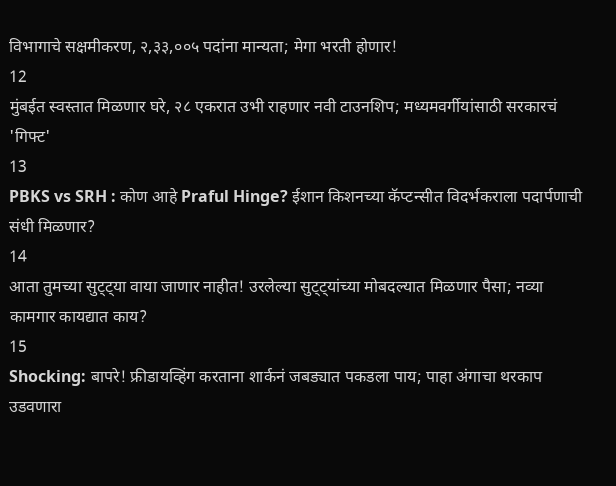विभागाचे सक्षमीकरण, २,३३,००५ पदांना मान्यता; मेगा भरती होणार!
12
मुंबईत स्वस्तात मिळणार घरे, २८ एकरात उभी राहणार नवी टाउनशिप; मध्यमवर्गीयांसाठी सरकारचं 'गिफ्ट'
13
PBKS vs SRH : कोण आहे Praful Hinge? ईशान किशनच्या कॅप्टन्सीत विदर्भकराला पदार्पणाची संधी मिळणार?
14
आता तुमच्या सुट्ट्या वाया जाणार नाहीत! उरलेल्या सुट्ट्यांच्या मोबदल्यात मिळणार पैसा; नव्या कामगार कायद्यात काय?
15
Shocking: बापरे! फ्रीडायव्हिंग करताना शार्कनं जबड्यात पकडला पाय; पाहा अंगाचा थरकाप उडवणारा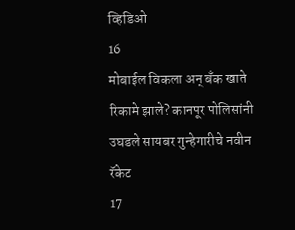व्हिडिओ
16
मोबाईल विकला अन् बँक खाते रिकामे झाले? कानपूर पोलिसांनी उघडले सायबर गुन्हेगारीचे नवीन रॅकेट
17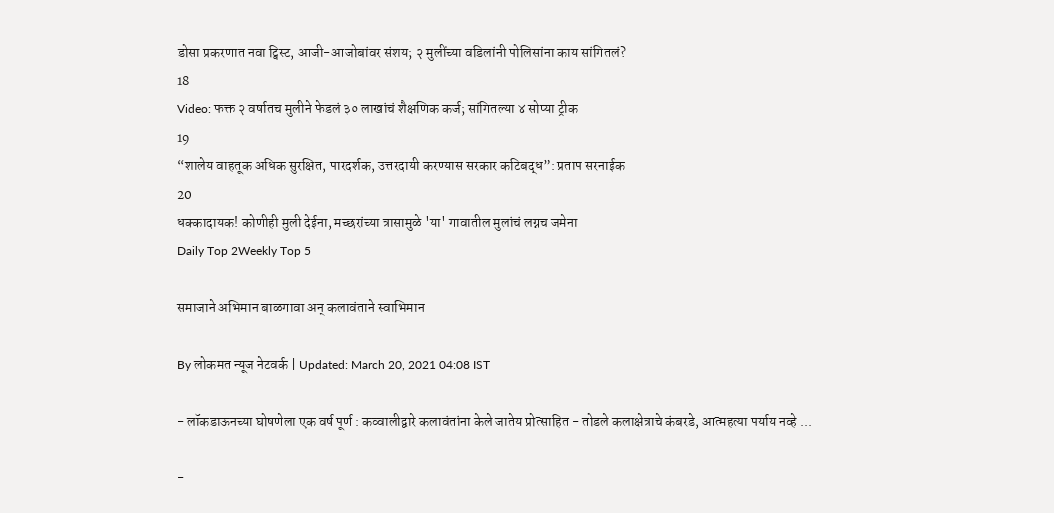डोसा प्रकरणात नवा ट्विस्ट, आजी-आजोबांवर संशय; २ मुलींच्या वडिलांनी पोलिसांना काय सांगितलं?
18
Video: फक्त २ वर्षातच मुलीने फेडलं ३० लाखांचं शैक्षणिक कर्ज; सांगितल्या ४ सोप्या ट्रीक
19
“शालेय वाहतूक अधिक सुरक्षित, पारदर्शक, उत्तरदायी करण्यास सरकार कटिबद्ध”: प्रताप सरनाईक
20
धक्कादायक! कोणीही मुली देईना, मच्छरांच्या त्रासामुळे 'या' गावातील मुलांचं लग्नच जमेना
Daily Top 2Weekly Top 5

समाजाने अभिमान बाळगावा अन् कलावंताने स्वाभिमान

By लोकमत न्यूज नेटवर्क | Updated: March 20, 2021 04:08 IST

- लॉकडाऊनच्या घोषणेला एक वर्ष पूर्ण : कव्वालीद्वारे कलावंतांना केले जातेय प्रोत्साहित - तोडले कलाक्षेत्राचे कंबरडे, आत्महत्या पर्याय नव्हे ...

-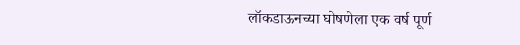लॉकडाऊनच्या घोषणेला एक वर्ष पूर्ण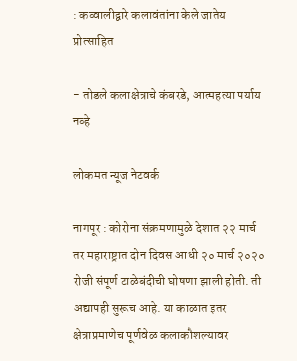: कव्वालीद्वारे कलावंतांना केले जातेय प्रोत्साहित

- तोडले कलाक्षेत्राचे कंबरडे, आत्महत्या पर्याय नव्हे

लोकमत न्यूज नेटवर्क

नागपूर : कोरोना संक्रमणामुळे देशात २२ मार्च तर महाराष्ट्रात दोन दिवस आधी २० मार्च २०२० रोजी संपूर्ण टाळेबंदीची घोषणा झाली होती. ती अद्यापही सुरूच आहे. या काळात इतर क्षेत्राप्रमाणेच पूर्णवेळ कलाकौशल्यावर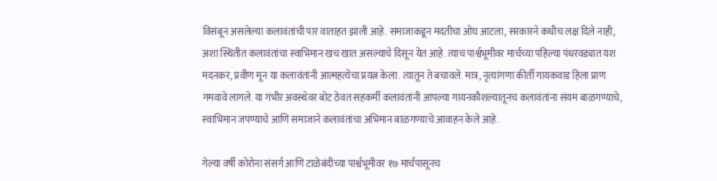विसंबून असलेल्या कलावंतांची पार वाताहत झाली आहे. समाजाकडून मदतीचा ओघ आटला, सरकारने कधीच लक्ष दिले नाही, अशा स्थितीत कलावंतांचा स्वाभिमान खच खात असल्याचे दिसून येत आहे. त्याच पार्श्वभूमीवर मार्चच्या पहिल्या पंधरवड्यात यश मदनकर, प्रवीण मून या कलावंतांनी आत्महत्येचा प्रयत्न केला. त्यातून ते बचावले. मात्र, नृत्यांगणा कीर्ती गायकवाड हिला प्राण गमवावे लागले. या गंभीर अवस्थेवर बोट ठेवत सहकर्मी कलावंतांनी आपल्या गायनकौशल्यातूनच कलावंतांना संयम बाळगण्याचे, स्वाभिमान जपण्याचे आणि समाजाने कलावंतांचा अभिमान बाळगण्याचे आवाहन केले आहे.

गेल्या वर्षी कोरोना संसर्ग आणि टाळेबंदीच्या पार्श्वभूमीवर १७ मार्चपासूनच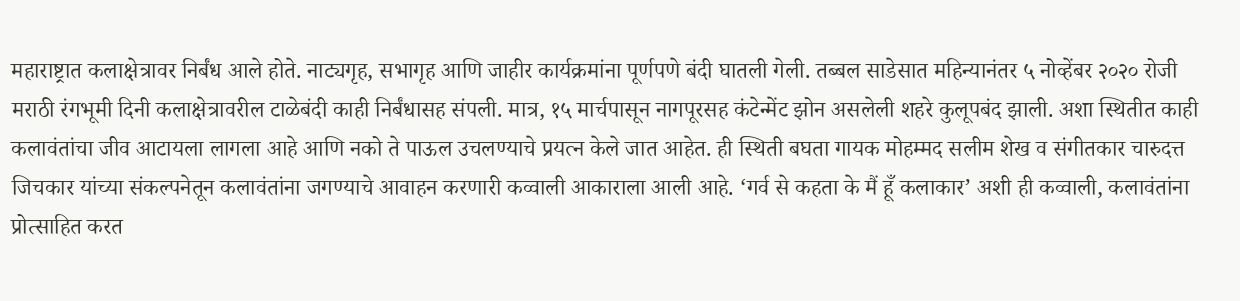महाराष्ट्रात कलाक्षेत्रावर निर्बंध आले होते. नाट्यगृह, सभागृह आणि जाहीर कार्यक्रमांना पूर्णपणे बंदी घातली गेली. तब्बल साडेसात महिन्यानंतर ५ नोव्हेंबर २०२० रोजी मराठी रंगभूमी दिनी कलाक्षेत्रावरील टाळेबंदी काही निर्बंधासह संपली. मात्र, १५ मार्चपासून नागपूरसह कंटेन्मेंट झोन असलेली शहरे कुलूपबंद झाली. अशा स्थितीत काही कलावंतांचा जीव आटायला लागला आहे आणि नको ते पाऊल उचलण्याचे प्रयत्न केले जात आहेत. ही स्थिती बघता गायक मोहम्मद सलीम शेख व संगीतकार चारुदत्त जिचकार यांच्या संकल्पनेतून कलावंतांना जगण्याचे आवाहन करणारी कव्वाली आकाराला आली आहे. ‘गर्व से कहता के मैं हूँ कलाकार’ अशी ही कव्वाली, कलावंतांना प्रोत्साहित करत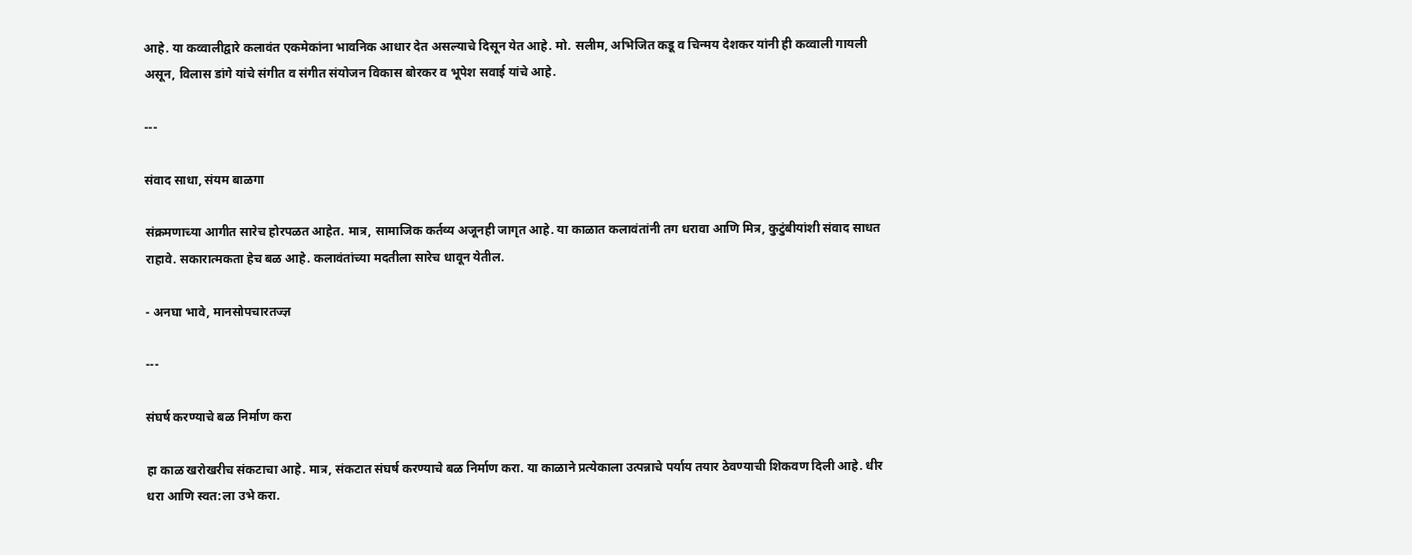आहे. या कव्वालीद्वारे कलावंत एकमेकांना भावनिक आधार देत असल्याचे दिसून येत आहे. मो. सलीम, अभिजित कडू व चिन्मय देशकर यांनी ही कव्वाली गायली असून, विलास डांगे यांचे संगीत व संगीत संयोजन विकास बोरकर व भूपेश सवाई यांचे आहे.

---

संवाद साधा, संयम बाळगा

संक्रमणाच्या आगीत सारेच होरपळत आहेत. मात्र, सामाजिक कर्तव्य अजूनही जागृत आहे. या काळात कलावंतांनी तग धरावा आणि मित्र, कुटुंबीयांशी संवाद साधत राहावे. सकारात्मकता हेच बळ आहे. कलावंतांच्या मदतीला सारेच धावून येतील.

- अनघा भावे, मानसोपचारतज्ज्ञ

---

संघर्ष करण्याचे बळ निर्माण करा

हा काळ खरोखरीच संकटाचा आहे. मात्र, संकटात संघर्ष करण्याचे बळ निर्माण करा. या काळाने प्रत्येकाला उत्पन्नाचे पर्याय तयार ठेवण्याची शिकवण दिली आहे. धीर धरा आणि स्वत:ला उभे करा.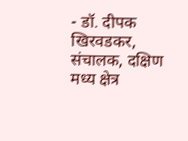- डॉ. दीपक खिरवडकर, संचालक, दक्षिण मध्य क्षेत्र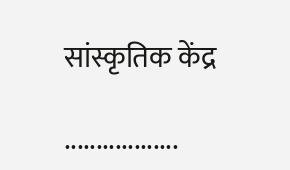सांस्कृतिक केंद्र

..................